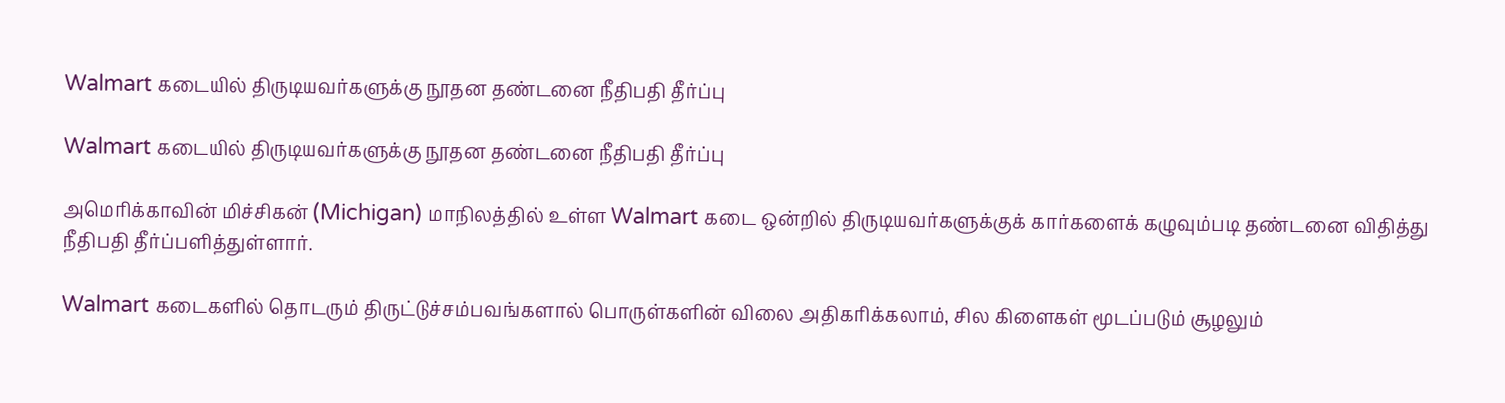Walmart கடையில் திருடியவர்களுக்கு நூதன தண்டனை நீதிபதி தீர்ப்பு

Walmart கடையில் திருடியவர்களுக்கு நூதன தண்டனை நீதிபதி தீர்ப்பு

அமெரிக்காவின் மிச்சிகன் (Michigan) மாநிலத்தில் உள்ள Walmart கடை ஒன்றில் திருடியவர்களுக்குக் கார்களைக் கழுவும்படி தண்டனை விதித்து நீதிபதி தீர்ப்பளித்துள்ளார்.

Walmart கடைகளில் தொடரும் திருட்டுச்சம்பவங்களால் பொருள்களின் விலை அதிகரிக்கலாம், சில கிளைகள் மூடப்படும் சூழலும்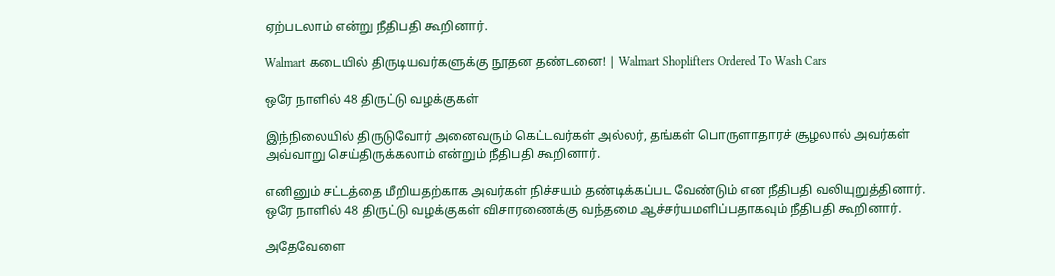ஏற்படலாம் என்று நீதிபதி கூறினார்.

Walmart கடையில் திருடியவர்களுக்கு நூதன தண்டனை! | Walmart Shoplifters Ordered To Wash Cars

ஒரே நாளில் 48 திருட்டு வழக்குகள்

இந்நிலையில் திருடுவோர் அனைவரும் கெட்டவர்கள் அல்லர், தங்கள் பொருளாதாரச் சூழலால் அவர்கள் அவ்வாறு செய்திருக்கலாம் என்றும் நீதிபதி கூறினார்.

எனினும் சட்டத்தை மீறியதற்காக அவர்கள் நிச்சயம் தண்டிக்கப்பட வேண்டும் என நீதிபதி வலியுறுத்தினார். ஒரே நாளில் 48 திருட்டு வழக்குகள் விசாரணைக்கு வந்தமை ஆச்சர்யமளிப்பதாகவும் நீதிபதி கூறினார்.

அதேவேளை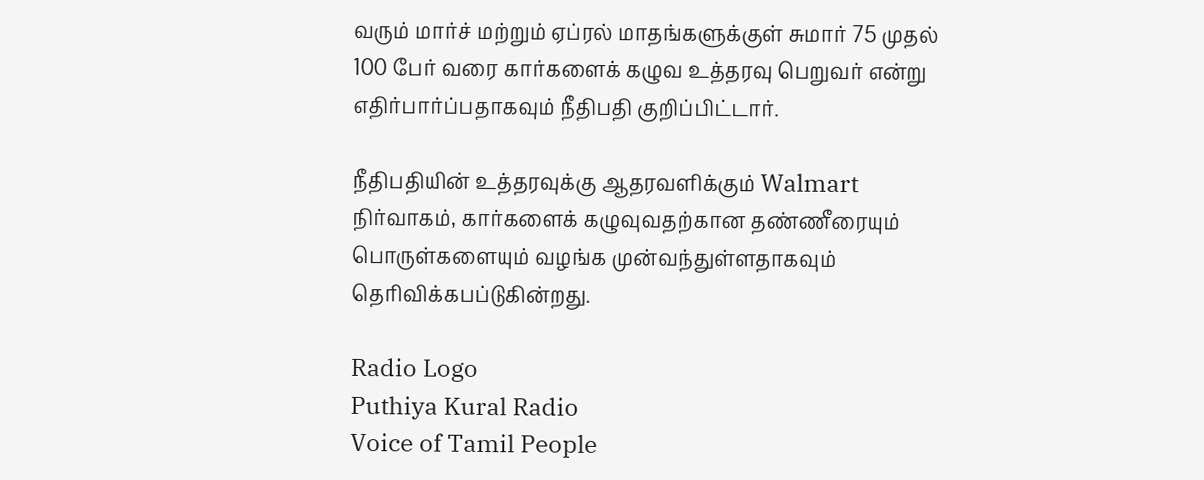வரும் மார்ச் மற்றும் ஏப்ரல் மாதங்களுக்குள் சுமார் 75 முதல் 100 பேர் வரை கார்களைக் கழுவ உத்தரவு பெறுவர் என்று எதிர்பார்ப்பதாகவும் நீதிபதி குறிப்பிட்டார்.

நீதிபதியின் உத்தரவுக்கு ஆதரவளிக்கும் Walmart நிர்வாகம், கார்களைக் கழுவுவதற்கான தண்ணீரையும் பொருள்களையும் வழங்க முன்வந்துள்ளதாகவும் தெரிவிக்கபப்டுகின்றது.

Radio Logo
Puthiya Kural Radio
Voice of Tamil People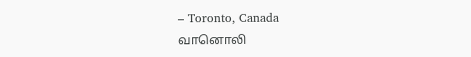– Toronto, Canada
வானொலி